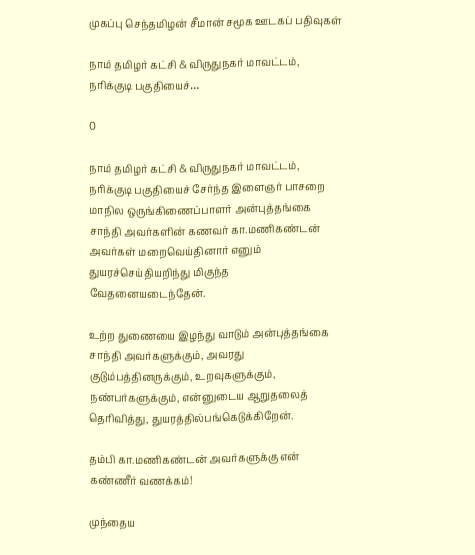முகப்பு செந்தமிழன் சீமான் சமூக ஊடகப் பதிவுகள்

நாம் தமிழர் கட்சி & விருதுநகர் மாவட்டம், நரிக்குடி பகுதியைச்…

0

நாம் தமிழர் கட்சி & விருதுநகர் மாவட்டம், நரிக்குடி பகுதியைச் சேர்ந்த இளைஞர் பாசறை மாநில ஒருங்கிணைப்பாளர் அன்புத்தங்கை சாந்தி அவர்களின் கணவர் கா.மணிகண்டன் அவர்கள் மறைவெய்தினார் எனும் துயரச்செய்தியறிந்து மிகுந்த வேதனையடைந்தேன்.

உற்ற துணையை இழந்து வாடும் அன்புத்தங்கை சாந்தி அவர்களுக்கும், அவரது குடும்பத்தினருக்கும், உறவுகளுக்கும், நண்பர்களுக்கும், என்னுடைய ஆறுதலைத் தெரிவித்து, துயரத்தில்பங்கெடுக்கிறேன்.

தம்பி கா.மணிகண்டன் அவர்களுக்கு என் கண்ணீர் வணக்கம்!

முந்தைய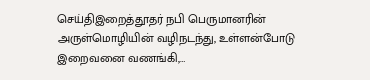செய்திஇறைத்தூதர் நபி பெருமானரின் அருள்மொழியின் வழிநடந்து, உள்ளன்போடு இறைவனை வணங்கி,…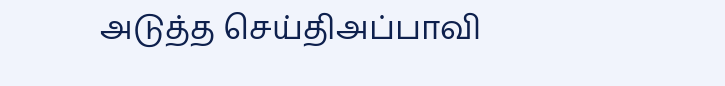அடுத்த செய்திஅப்பாவி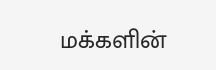மக்களின்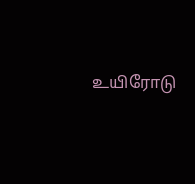உயிரோடு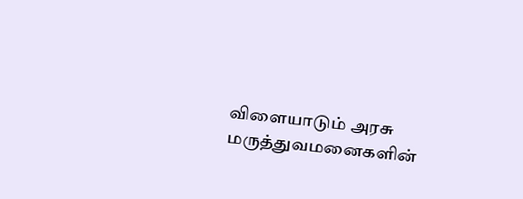விளையாடும் அரசு மருத்துவமனைகளின்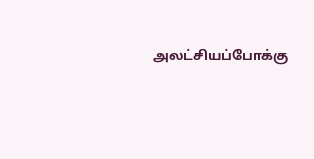அலட்சியப்போக்கு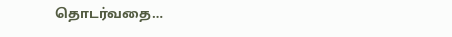தொடர்வதை…